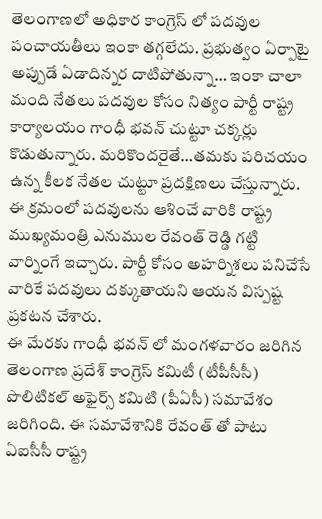తెలంగాణలో అధికార కాంగ్రెస్ లో పదవుల పంచాయతీలు ఇంకా తగ్గలేదు. ప్రభుత్వం ఏర్పాటై అప్పుడే ఏడాదిన్నర దాటిపోతున్నా… ఇంకా చాలా మంది నేతలు పదవుల కోసం నిత్యం పార్టీ రాష్ట్ర కార్యాలయం గాంధీ భవన్ చుట్టూ చక్కర్లు కొడుతున్నారు. మరికొందరైతే…తమకు పరిచయం ఉన్న కీలక నేతల చుట్టూ ప్రదక్షిణలు చేస్తున్నారు. ఈ క్రమంలో పదవులను ఆశించే వారికి రాష్ట్ర ముఖ్యమంత్రి ఎనుముల రేవంత్ రెడ్డి గట్టి వార్నింగే ఇచ్చారు. పార్టీ కోసం అహర్నిశలు పనిచేసే వారికే పదవులు దక్కుతాయని ఆయన విస్పష్ట ప్రకటన చేశారు.
ఈ మేరకు గాంధీ భవన్ లో మంగళవారం జరిగిన తెలంగాణ ప్రదేశ్ కాంగ్రెస్ కమిటీ (టీపీసీసీ) పొలిటికల్ అఫైర్స్ కమిటి (పీఏసీ) సమావేశం జరిగింది. ఈ సమావేశానికి రేవంత్ తో పాటు ఏఐసీసీ రాష్ట్ర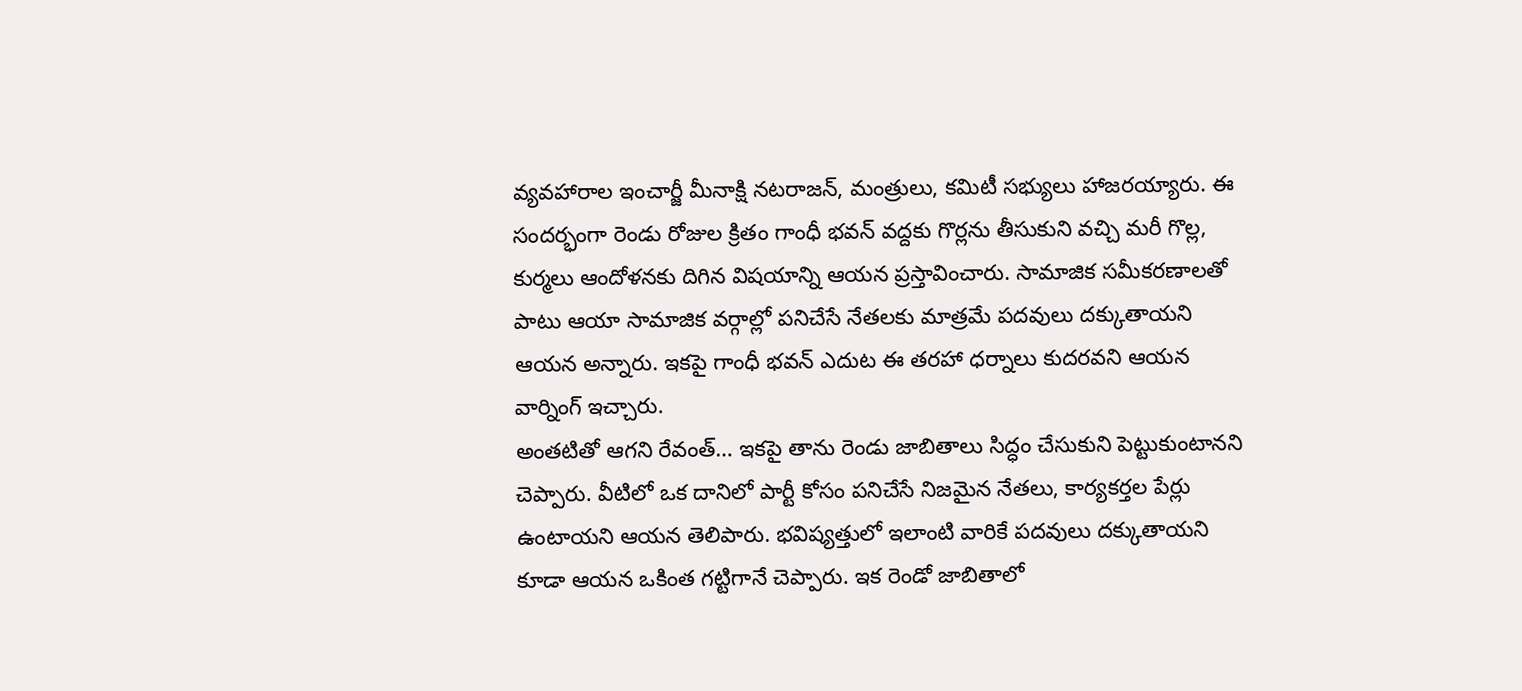వ్యవహారాల ఇంచార్జీ మీనాక్షి నటరాజన్, మంత్రులు, కమిటీ సభ్యులు హాజరయ్యారు. ఈ సందర్భంగా రెండు రోజుల క్రితం గాంధీ భవన్ వద్దకు గొర్లను తీసుకుని వచ్చి మరీ గొల్ల, కుర్మలు ఆందోళనకు దిగిన విషయాన్ని ఆయన ప్రస్తావించారు. సామాజిక సమీకరణాలతో పాటు ఆయా సామాజిక వర్గాల్లో పనిచేసే నేతలకు మాత్రమే పదవులు దక్కుతాయని ఆయన అన్నారు. ఇకపై గాంధీ భవన్ ఎదుట ఈ తరహా ధర్నాలు కుదరవని ఆయన వార్నింగ్ ఇచ్చారు.
అంతటితో ఆగని రేవంత్… ఇకపై తాను రెండు జాబితాలు సిద్ధం చేసుకుని పెట్టుకుంటానని చెప్పారు. వీటిలో ఒక దానిలో పార్టీ కోసం పనిచేసే నిజమైన నేతలు, కార్యకర్తల పేర్లు ఉంటాయని ఆయన తెలిపారు. భవిష్యత్తులో ఇలాంటి వారికే పదవులు దక్కుతాయని కూడా ఆయన ఒకింత గట్టిగానే చెప్పారు. ఇక రెండో జాబితాలో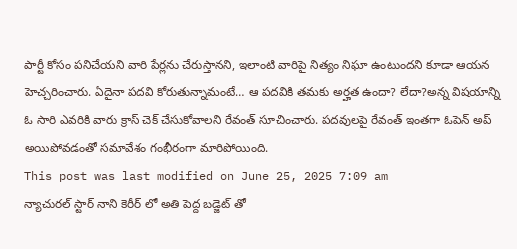పార్టీ కోసం పనిచేయని వారి పేర్లను చేరుస్తానని, ఇలాంటి వారిపై నిత్యం నిఘా ఉంటుందని కూడా ఆయన హెచ్చరించారు. ఏదైనా పదవి కోరుతున్నామంటే… ఆ పదవికి తమకు అర్హత ఉందా? లేదా?అన్న విషయాన్ని ఓ సారి ఎవరికి వారు క్రాస్ చెక్ చేసుకోవాలని రేవంత్ సూచించారు. పదవులపై రేవంత్ ఇంతగా ఓపెన్ అప్ అయిపోవడంతో సమావేశం గంభీరంగా మారిపోయింది.
This post was last modified on June 25, 2025 7:09 am
న్యాచురల్ స్టార్ నాని కెరీర్ లో అతి పెద్ద బడ్జెట్ తో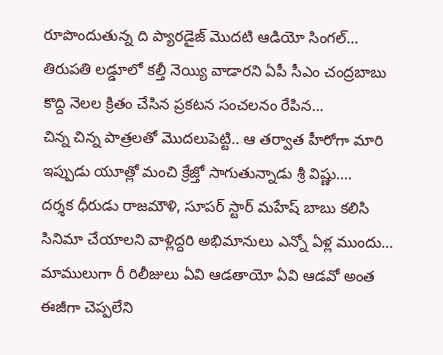రూపొందుతున్న ది ప్యారడైజ్ మొదటి ఆడియో సింగల్…
తిరుపతి లడ్డూలో కల్తీ నెయ్యి వాడారని ఏపీ సీఎం చంద్రబాబు కొద్ది నెలల క్రితం చేసిన ప్రకటన సంచలనం రేపిన…
చిన్న చిన్న పాత్రలతో మొదలుపెట్టి.. ఆ తర్వాత హీరోగా మారి ఇప్పుడు యూత్లో మంచి క్రేజ్తో సాగుతున్నాడు శ్రీ విష్ణు.…
దర్శక ధీరుడు రాజమౌళి, సూపర్ స్టార్ మహేష్ బాబు కలిసి సినిమా చేయాలని వాళ్లిద్దరి అభిమానులు ఎన్నో ఏళ్ల ముందు…
మాములుగా రీ రిలీజులు ఏవి ఆడతాయో ఏవి ఆడవో అంత ఈజీగా చెప్పలేని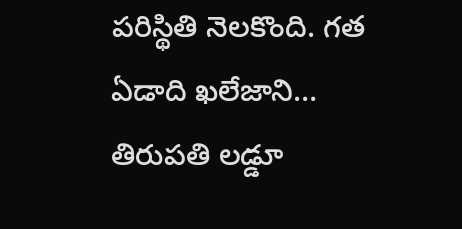పరిస్థితి నెలకొంది. గత ఏడాది ఖలేజాని…
తిరుపతి లడ్డూ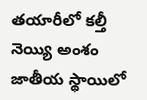తయారీలో కల్తీ నెయ్యి అంశం జాతీయ స్థాయిలో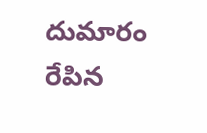దుమారం రేపిన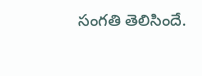సంగతి తెలిసిందే.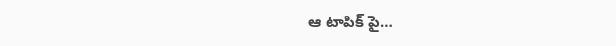ఆ టాపిక్ పై…